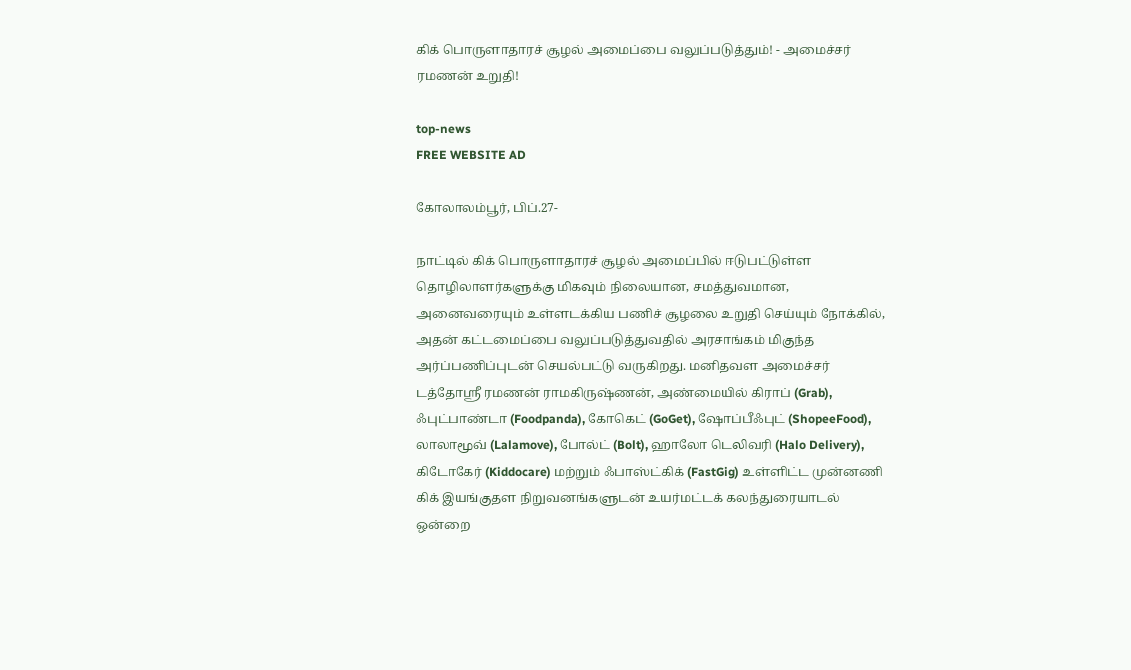கிக் பொருளாதாரச் சூழல் அமைப்பை வலுப்படுத்தும்! - அமைச்சர் ரமணன் உறுதி!

top-news
FREE WEBSITE AD

கோலாலம்பூர், பிப்.27-

நாட்டில் கிக் பொருளாதாரச் சூழல் அமைப்பில் ஈடுபட்டுள்ள தொழிலாளர்களுக்கு மிகவும் நிலையான, சமத்துவமான, அனைவரையும் உள்ளடக்கிய பணிச் சூழலை உறுதி செய்யும் நோக்கில், அதன் கட்டமைப்பை வலுப்படுத்துவதில் அரசாங்கம் மிகுந்த அர்ப்பணிப்புடன் செயல்பட்டு வருகிறது. மனிதவள அமைச்சர் டத்தோஸ்ரீ ரமணன் ராமகிருஷ்ணன், அண்மையில் கிராப் (Grab), ஃபுட்பாண்டா (Foodpanda), கோகெட் (GoGet), ஷோப்பீஃபுட் (ShopeeFood), லாலாமூவ் (Lalamove), போல்ட் (Bolt), ஹாலோ டெலிவரி (Halo Delivery), கிடோகேர் (Kiddocare) மற்றும் ஃபாஸ்ட்கிக் (FastGig) உள்ளிட்ட முன்னணி கிக் இயங்குதள நிறுவனங்களுடன் உயர்மட்டக் கலந்துரையாடல் ஒன்றை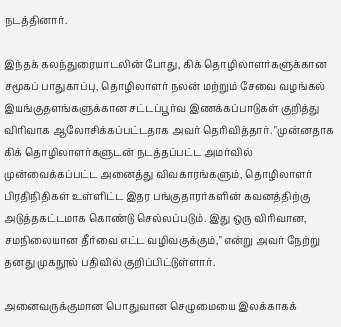நடத்தினார்.

இந்தக் கலந்துரையாடலின் போது, கிக் தொழிலாளர்களுக்கான சமூகப் பாதுகாப்பு, தொழிலாளர் நலன் மற்றும் சேவை வழங்கல் இயங்குதளங்களுக்கான சட்டப்பூர்வ இணக்கப்பாடுகள் குறித்து விரிவாக ஆலோசிக்கப்பட்டதாக அவர் தெரிவித்தார். "முன்னதாக கிக் தொழிலாளர்களுடன் நடத்தப்பட்ட அமர்வில் முன்வைக்கப்பட்ட அனைத்து விவகாரங்களும், தொழிலாளர் பிரதிநிதிகள் உள்ளிட்ட இதர பங்குதாரர்களின் கவனத்திற்கு அடுத்தகட்டமாக கொண்டு செல்லப்படும். இது ஒரு விரிவான, சமநிலையான தீர்வை எட்ட வழிவகுக்கும்," என்று அவர் நேற்று தனது முகநூல் பதிவில் குறிப்பிட்டுள்ளார்.

அனைவருக்குமான பொதுவான செழுமையை இலக்காகக்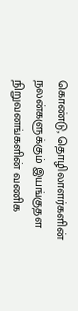கொண்டு, தொழிலாளர்களின் நலன்களுக்கும் இயங்குதள நிறுவனங்களின் வணிக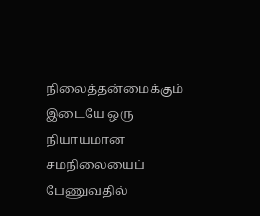நிலைத்தன்மைக்கும் இடையே ஒரு நியாயமான சமநிலையைப் பேணுவதில்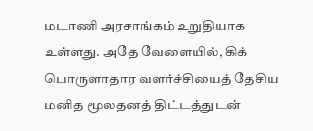மடாணி அரசாங்கம் உறுதியாக உள்ளது. அதே வேளையில், கிக் பொருளாதார வளர்ச்சியைத் தேசிய மனித மூலதனத் திட்டத்துடன்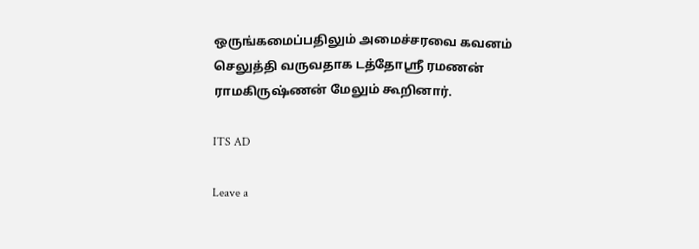ஒருங்கமைப்பதிலும் அமைச்சரவை கவனம் செலுத்தி வருவதாக டத்தோஶ்ரீ ரமணன் ராமகிருஷ்ணன் மேலும் கூறினார்.

ITS AD

Leave a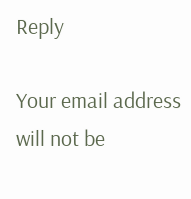Reply

Your email address will not be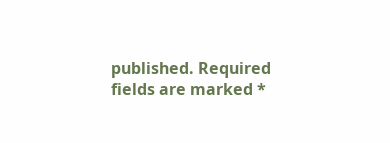published. Required fields are marked *